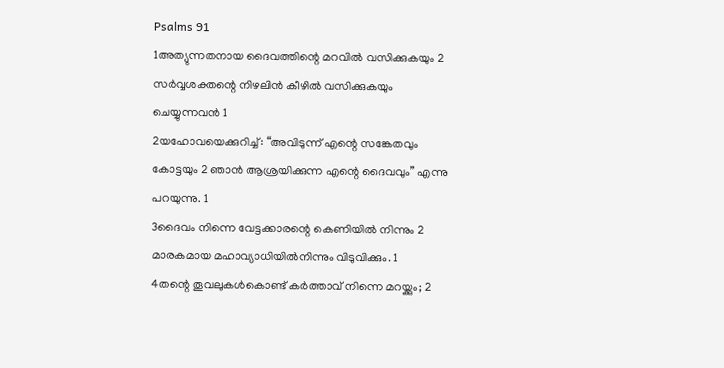Psalms 91
1അത്യുന്നതനായ ദൈവത്തിന്റെ മറവിൽ വസിക്കുകയും 2 സർവ്വശക്തന്റെ നിഴലിൻ കീഴിൽ വസിക്കുകയും ചെയ്യുന്നവൻ 1
2യഹോവയെക്കുറിച്ച്: “അവിടുന്ന് എന്റെ സങ്കേതവും കോട്ടയും 2 ഞാൻ ആശ്രയിക്കുന്ന എന്റെ ദൈവവും” എന്നു പറയുന്നു. 1
3ദൈവം നിന്നെ വേട്ടക്കാരന്റെ കെണിയിൽ നിന്നും 2 മാരകമായ മഹാവ്യാധിയിൽനിന്നും വിടുവിക്കും. 1
4തന്റെ തൂവലുകൾകൊണ്ട് കർത്താവ് നിന്നെ മറയ്ക്കും; 2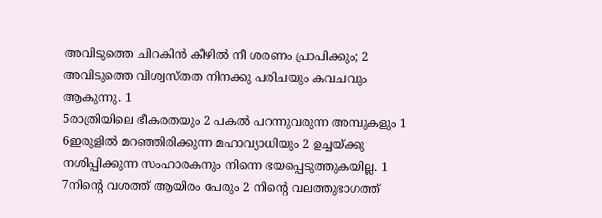അവിടുത്തെ ചിറകിൻ കീഴിൽ നീ ശരണം പ്രാപിക്കും; 2 അവിടുത്തെ വിശ്വസ്തത നിനക്കു പരിചയും കവചവും ആകുന്നു. 1
5രാത്രിയിലെ ഭീകരതയും 2 പകൽ പറന്നുവരുന്ന അമ്പുകളും 1
6ഇരുളിൽ മറഞ്ഞിരിക്കുന്ന മഹാവ്യാധിയും 2 ഉച്ചയ്ക്കു നശിപ്പിക്കുന്ന സംഹാരകനും നിന്നെ ഭയപ്പെടുത്തുകയില്ല. 1
7നിന്റെ വശത്ത് ആയിരം പേരും 2 നിന്റെ വലത്തുഭാഗത്ത്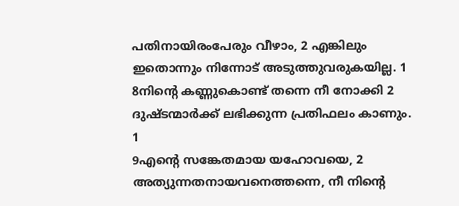പതിനായിരംപേരും വീഴാം, 2 എങ്കിലും ഇതൊന്നും നിന്നോട് അടുത്തുവരുകയില്ല. 1
8നിന്റെ കണ്ണുകൊണ്ട് തന്നെ നീ നോക്കി 2 ദുഷ്ടന്മാർക്ക് ലഭിക്കുന്ന പ്രതിഫലം കാണും. 1
9എന്റെ സങ്കേതമായ യഹോവയെ, 2 അത്യുന്നതനായവനെത്തന്നെ, നീ നിന്റെ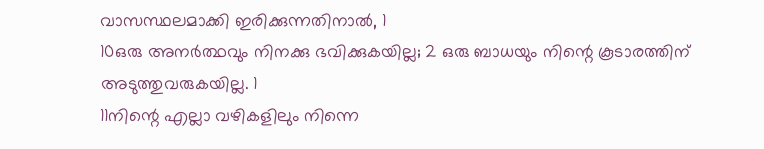വാസസ്ഥലമാക്കി ഇരിക്കുന്നതിനാൽ, 1
10ഒരു അനർത്ഥവും നിനക്കു ഭവിക്കുകയില്ല; 2 ഒരു ബാധയും നിന്റെ കൂടാരത്തിന് അടുത്തുവരുകയില്ല. 1
11നിന്റെ എല്ലാ വഴികളിലും നിന്നെ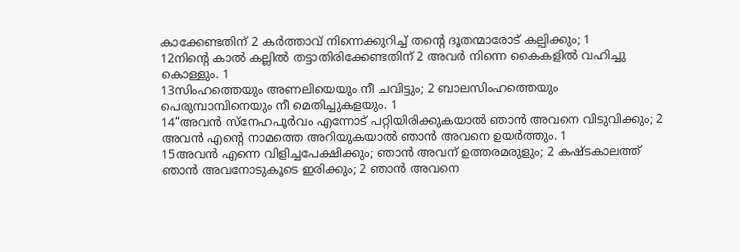കാക്കേണ്ടതിന് 2 കർത്താവ് നിന്നെക്കുറിച്ച് തന്റെ ദൂതന്മാരോട് കല്പിക്കും; 1
12നിന്റെ കാൽ കല്ലിൽ തട്ടാതിരിക്കേണ്ടതിന് 2 അവർ നിന്നെ കൈകളിൽ വഹിച്ചു കൊള്ളും. 1
13സിംഹത്തെയും അണലിയെയും നീ ചവിട്ടും; 2 ബാലസിംഹത്തെയും പെരുമ്പാമ്പിനെയും നീ മെതിച്ചുകളയും. 1
14“അവൻ സ്നേഹപൂർവം എന്നോട് പറ്റിയിരിക്കുകയാൽ ഞാൻ അവനെ വിടുവിക്കും; 2 അവൻ എന്റെ നാമത്തെ അറിയുകയാൽ ഞാൻ അവനെ ഉയർത്തും. 1
15അവൻ എന്നെ വിളിച്ചപേക്ഷിക്കും; ഞാൻ അവന് ഉത്തരമരുളും; 2 കഷ്ടകാലത്ത് ഞാൻ അവനോടുകൂടെ ഇരിക്കും; 2 ഞാൻ അവനെ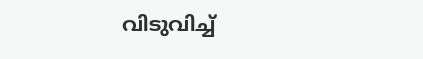വിടുവിച്ച്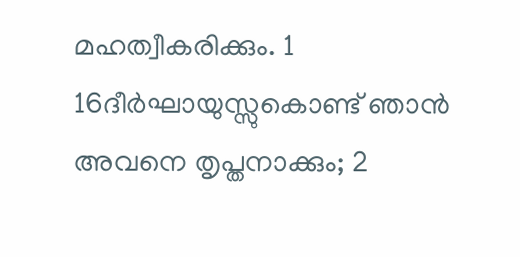മഹത്വീകരിക്കും. 1
16ദീർഘായുസ്സുകൊണ്ട് ഞാൻ അവനെ തൃപ്തനാക്കും; 2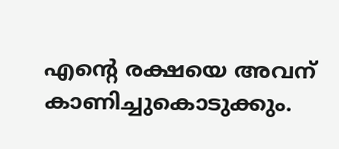എന്റെ രക്ഷയെ അവന് കാണിച്ചുകൊടുക്കും.